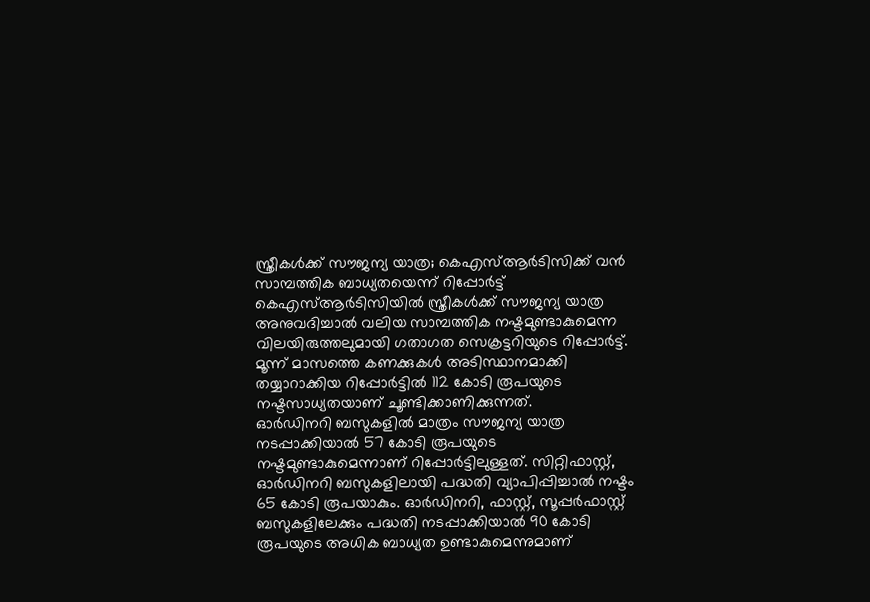സ്ത്രീകൾക്ക് സൗജന്യ യാത്ര; കെഎസ്ആർടിസിക്ക് വൻ സാമ്പത്തിക ബാധ്യതയെന്ന് റിപ്പോർട്ട്
കെഎസ്ആർടിസിയിൽ സ്ത്രീകൾക്ക് സൗജന്യ യാത്ര അനുവദിച്ചാൽ വലിയ സാമ്പത്തിക നഷ്ടമുണ്ടാകുമെന്ന വിലയിരുത്തലുമായി ഗതാഗത സെക്രട്ടറിയുടെ റിപ്പോർട്ട്. മൂന്ന് മാസത്തെ കണക്കുകൾ അടിസ്ഥാനമാക്കി തയ്യാറാക്കിയ റിപ്പോർട്ടിൽ 112 കോടി രൂപയുടെ നഷ്ടസാധ്യതയാണ് ചൂണ്ടിക്കാണിക്കുന്നത്.
ഓർഡിനറി ബസുകളിൽ മാത്രം സൗജന്യ യാത്ര നടപ്പാക്കിയാൽ 57 കോടി രൂപയുടെ നഷ്ടമുണ്ടാകുമെന്നാണ് റിപ്പോർട്ടിലുള്ളത്. സിറ്റിഫാസ്റ്റ്, ഓർഡിനറി ബസുകളിലായി പദ്ധതി വ്യാപിപ്പിച്ചാൽ നഷ്ടം 65 കോടി രൂപയാകും. ഓർഡിനറി, ഫാസ്റ്റ്, സൂപ്പർഫാസ്റ്റ് ബസുകളിലേക്കും പദ്ധതി നടപ്പാക്കിയാൽ 90 കോടി രൂപയുടെ അധിക ബാധ്യത ഉണ്ടാകുമെന്നുമാണ്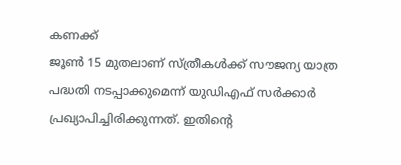കണക്ക്
ജൂൺ 15 മുതലാണ് സ്ത്രീകൾക്ക് സൗജന്യ യാത്ര പദ്ധതി നടപ്പാക്കുമെന്ന് യുഡിഎഫ് സർക്കാർ പ്രഖ്യാപിച്ചിരിക്കുന്നത്. ഇതിന്റെ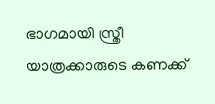ഭാഗമായി സ്ത്രീ യാത്രക്കാരുടെ കണക്ക്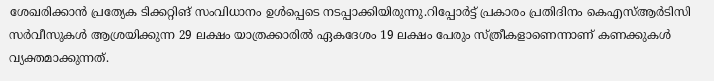ശേഖരിക്കാൻ പ്രത്യേക ടിക്കറ്റിങ് സംവിധാനം ഉൾപ്പെടെ നടപ്പാക്കിയിരുന്നു.റിപ്പോർട്ട് പ്രകാരം പ്രതിദിനം കെഎസ്ആർടിസി സർവീസുകൾ ആശ്രയിക്കുന്ന 29 ലക്ഷം യാത്രക്കാരിൽ ഏകദേശം 19 ലക്ഷം പേരും സ്ത്രീകളാണെന്നാണ് കണക്കുകൾ വ്യക്തമാക്കുന്നത്.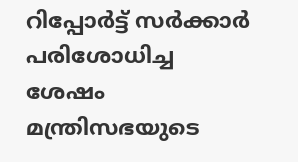റിപ്പോർട്ട് സർക്കാർ പരിശോധിച്ച ശേഷം മന്ത്രിസഭയുടെ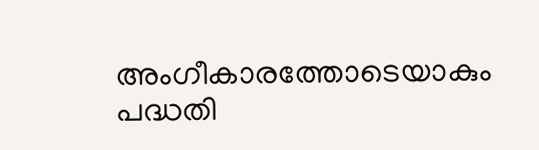അംഗീകാരത്തോടെയാകും പദ്ധതി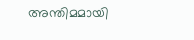അന്തിമമായി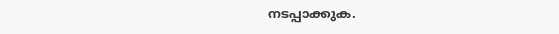നടപ്പാക്കുക.